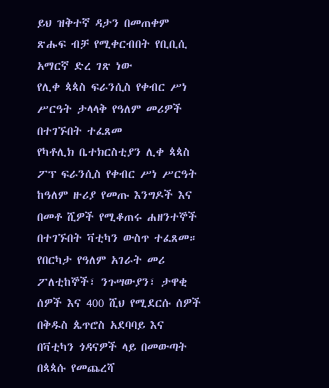ይህ ዝቅተኛ ዳታን በመጠቀም ጽሑፍ ብቻ የሚቀርብበት የቢቢሲ አማርኛ ድረ ገጽ ነው
የሊቀ ጳጳስ ፍራንሲስ የቀብር ሥነ ሥርዓት ታላላቅ የዓለም መሪዎች በተገኙበት ተፈጸመ
የካቶሊክ ቤተክርስቲያን ሊቀ ጳጳስ ፖፕ ፍራንሲስ የቀብር ሥነ ሥርዓት ከዓለም ዙሪያ የመጡ እንግዶች እና በመቶ ሺዎች የሚቆጠሩ ሐዘንተኞች በተገኙበት ቫቲካን ውስጥ ተፈጸመ።
የበርካታ የዓለም አገራት መሪ ፖለቲከኞች፣ ንጉሣውያን፣ ታዋቂ ሰዎች እና 400 ሺህ የሚደርሱ ሰዎች በቅዱስ ጴጥሮስ አደባባይ እና በቫቲካን ጎዳናዎች ላይ በመውጣት በጳጳሱ የመጨረሻ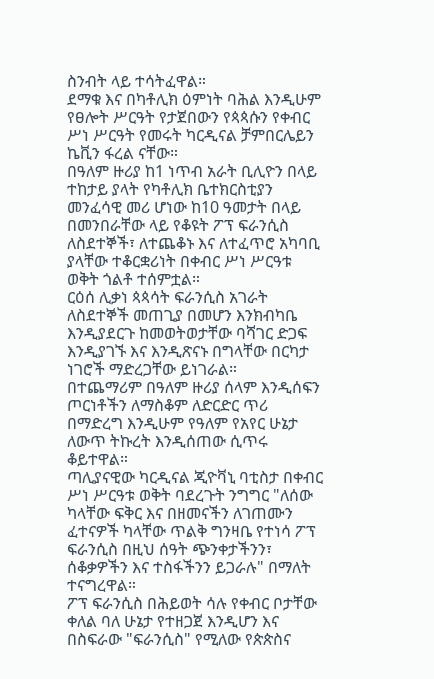ስንብት ላይ ተሳትፈዋል።
ደማቁ እና በካቶሊክ ዕምነት ባሕል እንዲሁም የፀሎት ሥርዓት የታጀበውን የጳጳሱን የቀብር ሥነ ሥርዓት የመሩት ካርዲናል ቻምበርሌይን ኬቪን ፋረል ናቸው።
በዓለም ዙሪያ ከ1 ነጥብ አራት ቢሊዮን በላይ ተከታይ ያላት የካቶሊክ ቤተክርስቲያን መንፈሳዊ መሪ ሆነው ከ10 ዓመታት በላይ በመንበራቸው ላይ የቆዩት ፖፕ ፍራንሲስ ለስደተኞች፣ ለተጨቆኑ እና ለተፈጥሮ አካባቢ ያላቸው ተቆርቋሪነት በቀብር ሥነ ሥርዓቱ ወቅት ጎልቶ ተሰምቷል።
ርዕሰ ሊቃነ ጳጳሳት ፍራንሲስ አገራት ለስደተኞች መጠጊያ በመሆን እንክብካቤ እንዲያደርጉ ከመወትወታቸው ባሻገር ድጋፍ እንዲያገኙ እና እንዲጽናኑ በግላቸው በርካታ ነገሮች ማድረጋቸው ይነገራል።
በተጨማሪም በዓለም ዙሪያ ሰላም እንዲሰፍን ጦርነቶችን ለማስቆም ለድርድር ጥሪ በማድረግ እንዲሁም የዓለም የአየር ሁኔታ ለውጥ ትኩረት እንዲሰጠው ሲጥሩ ቆይተዋል።
ጣሊያናዊው ካርዲናል ጂዮቫኒ ባቲስታ በቀብር ሥነ ሥርዓቱ ወቅት ባደረጉት ንግግር "ለሰው ካላቸው ፍቅር እና በዘመናችን ለገጠሙን ፈተናዎች ካላቸው ጥልቅ ግንዛቤ የተነሳ ፖፕ ፍራንሲስ በዚህ ሰዓት ጭንቀታችንን፣ ሰቆቃዎችን እና ተስፋችንን ይጋራሉ" በማለት ተናግረዋል።
ፖፕ ፍራንሲስ በሕይወት ሳሉ የቀብር ቦታቸው ቀለል ባለ ሁኔታ የተዘጋጀ እንዲሆን እና በስፍራው "ፍራንሲስ" የሚለው የጵጵስና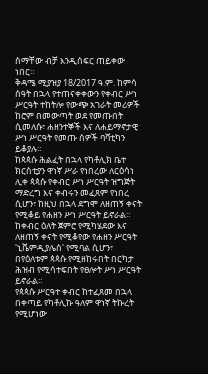ስማቸው ብቻ እንዲሰፍር ጠይቀው ነበር።
ቅዳሜ ሚያዝያ 18/2017 ዓ.ም. ከምሳ ሰዓት በኋላ የተጠናቀቀውን የቀብር ሥነ ሥርዓት ተከትሎ የውጭ አገራት መሪዎች ከሮም በመውጣት ወደ የመጡበት ሲመለሱ፣ ሐዘንተኞች እና ለሐይማኖታዊ ሥነ ሥርዓት የመጡ ሰዎች ባቫቲካን ይቆያሉ።
ከጳጳሱ ሕልፈት በኋላ የካቶሊክ ቤተ ክርስቲያን ዋነኛ ሥራ የነበረው ለርዕሳነ ሊቀ ጳጳሱ የቀብር ሥነ ሥርዓት ዝግጅት ማድረግ እና ቀብሩን መፈጸም የነበረ ሲሆን፣ ከዚህ በኋላ ደግሞ ለዘጠኝ ቀናት የሚቆይ የሐዘን ሥነ ሥርዓት ይኖራል።
ከቀብር ዕለት ጀምሮ የሚካሄደው እና ለዘጠኝ ቀናት የሚቆየው የሐዘን ሥርዓት 'ኒቬምዲያሌስ' የሚባል ሲሆን፣ በየዕለቱም ጳጳሱ የሚዘከሩበት በርካታ ሕዝብ የሚሳተፍበት የፀሎት ሥነ ሥርዓት ይኖራል።
የጳጳሱ ሥርዓተ ቀብር ከተፈጸመ በኋላ በቀጣይ የካቶሊኩ ዓለም ዋነኛ ትኩረት የሚሆነው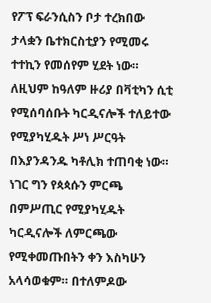የፖፕ ፍራንሲስን ቦታ ተረክበው ታላቋን ቤተክርስቲያን የሚመሩ ተተኪን የመሰየም ሂደት ነው።
ለዚህም ከዓለም ዙሪያ በቫቲካን ሲቲ የሚሰባሰቡት ካርዲናሎች ተለይተው የሚያካሂዱት ሥነ ሥርዓት በእያንዳንዱ ካቶሊክ ተጠባቂ ነው።
ነገር ግን የጳጳሱን ምርጫ በምሥጢር የሚያካሂዱት ካርዲናሎች ለምርጫው የሚቀመጡበትን ቀን እስካሁን አላሳወቁም። በተለምዶው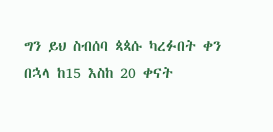ግን ይህ ስብሰባ ጳጳሱ ካረፉበት ቀን በኋላ ከ15 እስከ 20 ቀናት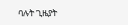ባሉት ጊዜያት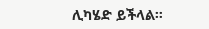ሊካሄድ ይችላል።